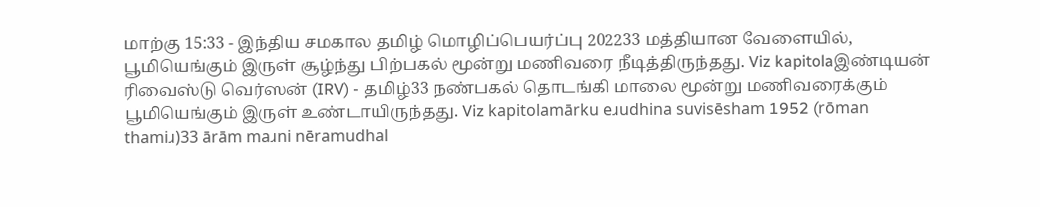மாற்கு 15:33 - இந்திய சமகால தமிழ் மொழிப்பெயர்ப்பு 202233 மத்தியான வேளையில், பூமியெங்கும் இருள் சூழ்ந்து பிற்பகல் மூன்று மணிவரை நீடித்திருந்தது. Viz kapitolaஇண்டியன் ரிவைஸ்டு வெர்ஸன் (IRV) - தமிழ்33 நண்பகல் தொடங்கி மாலை மூன்று மணிவரைக்கும் பூமியெங்கும் இருள் உண்டாயிருந்தது. Viz kapitolamārku eɹudhina suvisēsham 1952 (rōman thamiɹ)33 ārām maɹni nēramudhal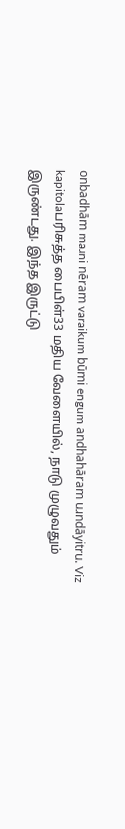onbadhām maɹni nēram varaikum būmi engum andhahāram uɹndāyitru. Viz kapitolaபரிசுத்த பைபிள்33 மதிய வேளையில், நாடு முழுவதும் இருண்டது. இந்த இருட்டு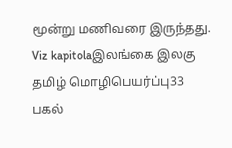மூன்று மணிவரை இருந்தது. Viz kapitolaஇலங்கை இலகு தமிழ் மொழிபெயர்ப்பு33 பகல்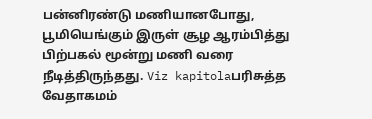பன்னிரண்டு மணியானபோது, பூமியெங்கும் இருள் சூழ ஆரம்பித்து பிற்பகல் மூன்று மணி வரை நீடித்திருந்தது. Viz kapitolaபரிசுத்த வேதாகமம்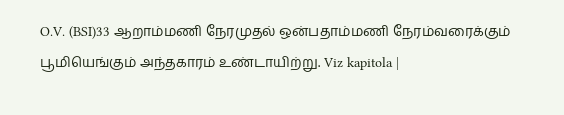O.V. (BSI)33 ஆறாம்மணி நேரமுதல் ஒன்பதாம்மணி நேரம்வரைக்கும் பூமியெங்கும் அந்தகாரம் உண்டாயிற்று. Viz kapitola |